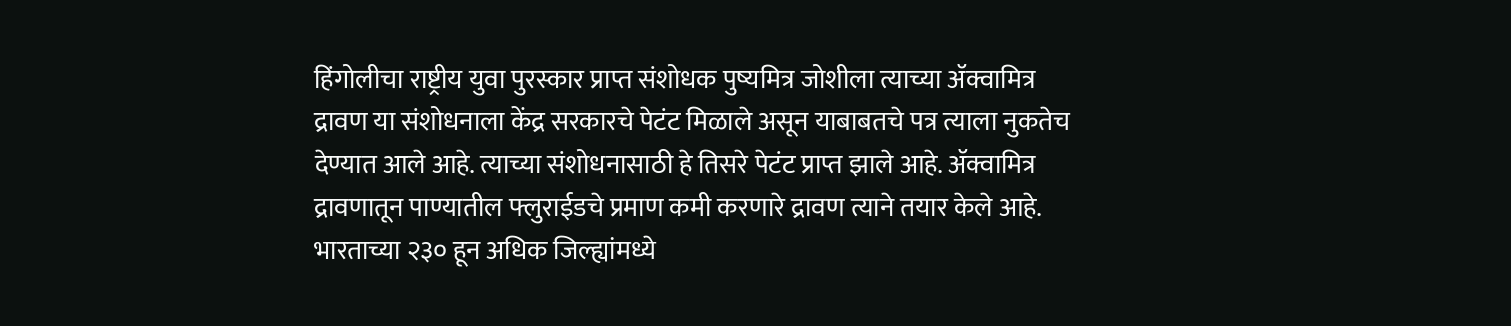हिंगोलीचा राष्ट्रीय युवा पुरस्कार प्राप्त संशोधक पुष्यमित्र जोशीला त्याच्या ॲक्वामित्र द्रावण या संशोधनाला केंद्र सरकारचे पेटंट मिळाले असून याबाबतचे पत्र त्याला नुकतेच देण्यात आले आहे. त्याच्या संशोधनासाठी हे तिसरे पेटंट प्राप्त झाले आहे. ॲक्वामित्र द्रावणातून पाण्यातील फ्लुराईडचे प्रमाण कमी करणारे द्रावण त्याने तयार केले आहे. भारताच्या २३० हून अधिक जिल्ह्यांमध्ये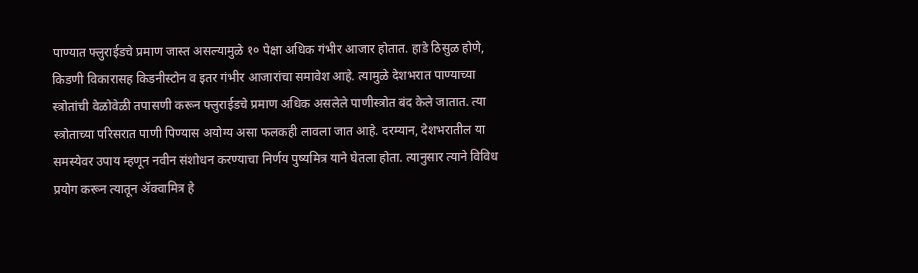पाण्यात फ्लुराईडचे प्रमाण जास्त असल्यामुळे १० पेक्षा अधिक गंभीर आजार होतात. हाडे ठिसुळ होणे, किडणी विकारासह किडनीस्टोन व इतर गंभीर आजारांचा समावेश आहे. त्यामुळे देशभरात पाण्याच्या स्त्रोतांची वेळोवेळी तपासणी करून फ्लुराईडचे प्रमाण अधिक असलेले पाणीस्त्रोत बंद केले जातात. त्या स्त्रोताच्या परिसरात पाणी पिण्यास अयोग्य असा फलकही लावला जात आहे. दरम्यान, देशभरातील या समस्येवर उपाय म्हणून नवीन संशोधन करण्याचा निर्णय पुष्यमित्र याने घेतला होता. त्यानुसार त्याने विविध प्रयोग करून त्यातून ॲक्वामित्र हे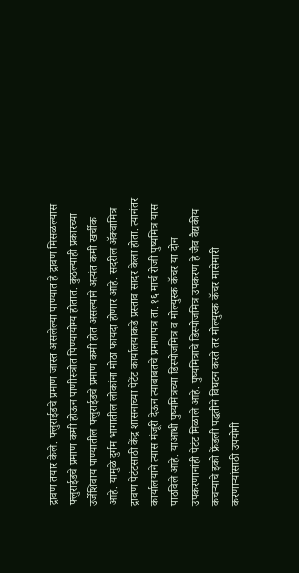द्रावण तयार केले. फ्लुराईडचे प्रमाण जास्त असलेल्या पाण्यात हे द्रावण मिसळल्यास फ्लुराईडचे प्रमाण कमी होऊन पाणीस्त्रोत पिण्यायोग्य होतात. कुठल्याही प्रकारच्या उर्जेशिवाय पाण्यातील फ्लुराईडचे प्रमाण कमी होत असल्याने अत्यंत कमी खर्चीक आहे. यामुळे दुर्गम भागातील लोकांना मोठा फायदा होणार आहे. सदरील ॲक्वामित्र द्रावण पेटंटसाठी केंद्र शासनाच्या पेटेंट कार्यालयाकडे प्रस्ताव सादर केला होता. त्यानंतर कार्यालयाने त्यास मंजूरी देऊन त्याबाबतचे प्रमाणपत्र ता. १६ मार्च रोजी पुष्यमित्र यास पाठविले आहे. याआधी पुष्यमित्रच्या डिस्पोजमित्र व मोल्युस्क कॅचर या दोन उपकरणानांही पेटंट मिळाले आहे. पुष्यमित्राचे डिस्पोजमित्र उपकरण हे जैव वैद्यकीय कचऱ्याचे इको फ्रेंडली पद्धतीने विघटन करते तर मोल्युस्क कॅचर मासेमारी करणाऱ्यांसाठी उपयोगी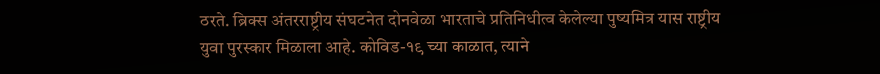ठरते. ब्रिक्स अंतरराष्ट्रीय संघटनेत दोनवेळा भारताचे प्रतिनिधीत्व केलेल्या पुष्यमित्र यास राष्ट्रीय युवा पुरस्कार मिळाला आहे. कोविड-१९ च्या काळात, त्याने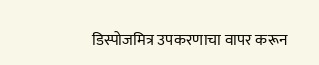डिस्पोजमित्र उपकरणाचा वापर करून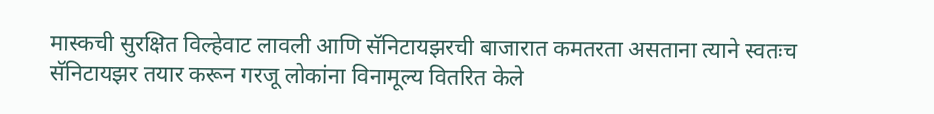मास्कची सुरक्षित विल्हेवाट लावली आणि सॅनिटायझरची बाजारात कमतरता असताना त्याने स्वतःच सॅनिटायझर तयार करून गरजू लोकांना विनामूल्य वितरित केले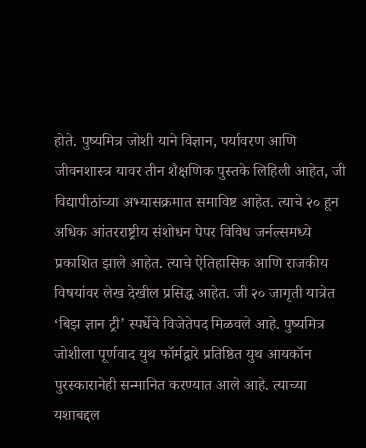होते. पुष्यमित्र जोशी याने विज्ञान, पर्यावरण आणि जीवनशास्त्र यावर तीन शैक्षणिक पुस्तके लिहिली आहेत, जी विद्यापीठांच्या अभ्यासक्रमात समाविष्ट आहेत. त्याचे २० हून अधिक आंतरराष्ट्रीय संशोधन पेपर विविध जर्नल्समध्ये प्रकाशित झाले आहेत. त्याचे ऐतिहासिक आणि राजकीय विषयांवर लेख देखील प्रसिद्ध आहेत. जी २० जागृती यात्रेत ‘बिझ ज्ञान ट्री’ स्पर्धेचे विजेतेपद मिळवले आहे. पुष्यमित्र जोशीला पूर्णवाद युथ फॉर्मद्वारे प्रतिष्ठित युथ आयकॉन पुरस्कारानेही सन्मानित करण्यात आले आहे. त्याच्या यशाबद्दल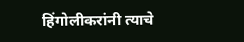हिंगोलीकरांनी त्याचे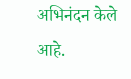अभिनंदन केले आहे.